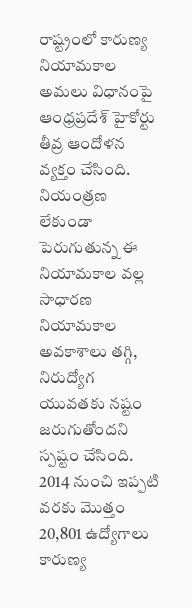రాష్ట్రంలో కారుణ్య నియామకాల అమలు విధానంపై ఆంధ్రప్రదేశ్ హైకోర్టు తీవ్ర ఆందోళన వ్యక్తం చేసింది. నియంత్రణ లేకుండా పెరుగుతున్న ఈ నియామకాల వల్ల సాధారణ నియామకాల అవకాశాలు తగ్గి, నిరుద్యోగ యువతకు నష్టం జరుగుతోందని స్పష్టం చేసింది.
2014 నుంచి ఇప్పటి వరకు మొత్తం 20,801 ఉద్యోగాలు కారుణ్య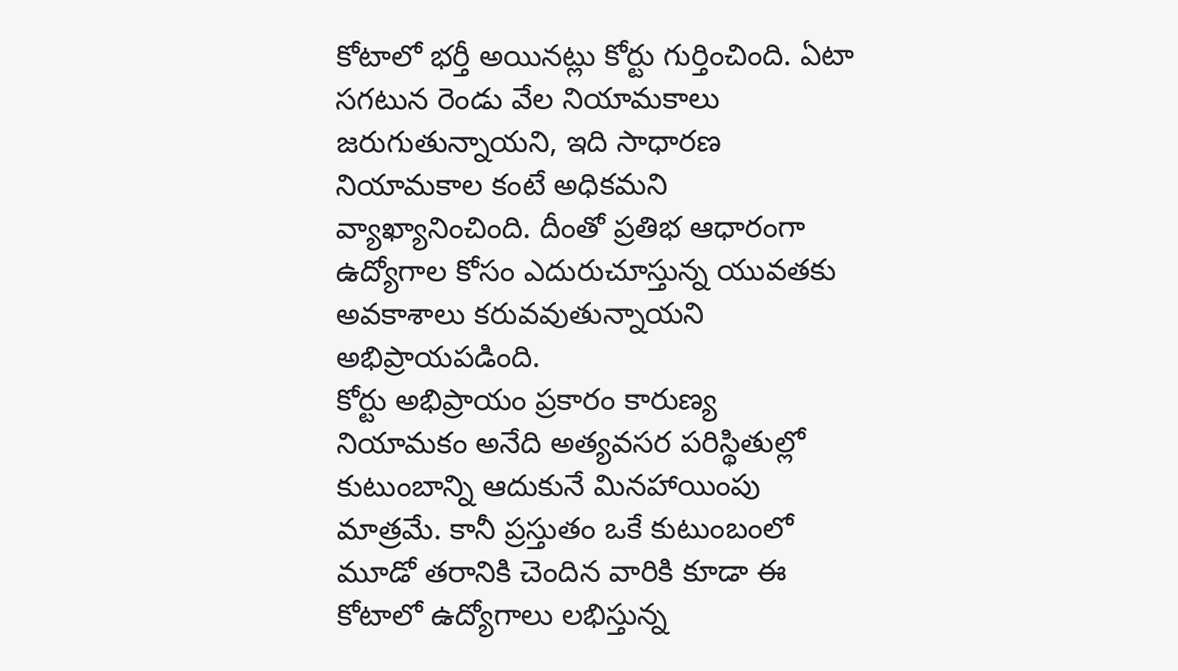కోటాలో భర్తీ అయినట్లు కోర్టు గుర్తించింది. ఏటా సగటున రెండు వేల నియామకాలు జరుగుతున్నాయని, ఇది సాధారణ నియామకాల కంటే అధికమని వ్యాఖ్యానించింది. దీంతో ప్రతిభ ఆధారంగా ఉద్యోగాల కోసం ఎదురుచూస్తున్న యువతకు అవకాశాలు కరువవుతున్నాయని అభిప్రాయపడింది.
కోర్టు అభిప్రాయం ప్రకారం కారుణ్య నియామకం అనేది అత్యవసర పరిస్థితుల్లో కుటుంబాన్ని ఆదుకునే మినహాయింపు మాత్రమే. కానీ ప్రస్తుతం ఒకే కుటుంబంలో మూడో తరానికి చెందిన వారికి కూడా ఈ కోటాలో ఉద్యోగాలు లభిస్తున్న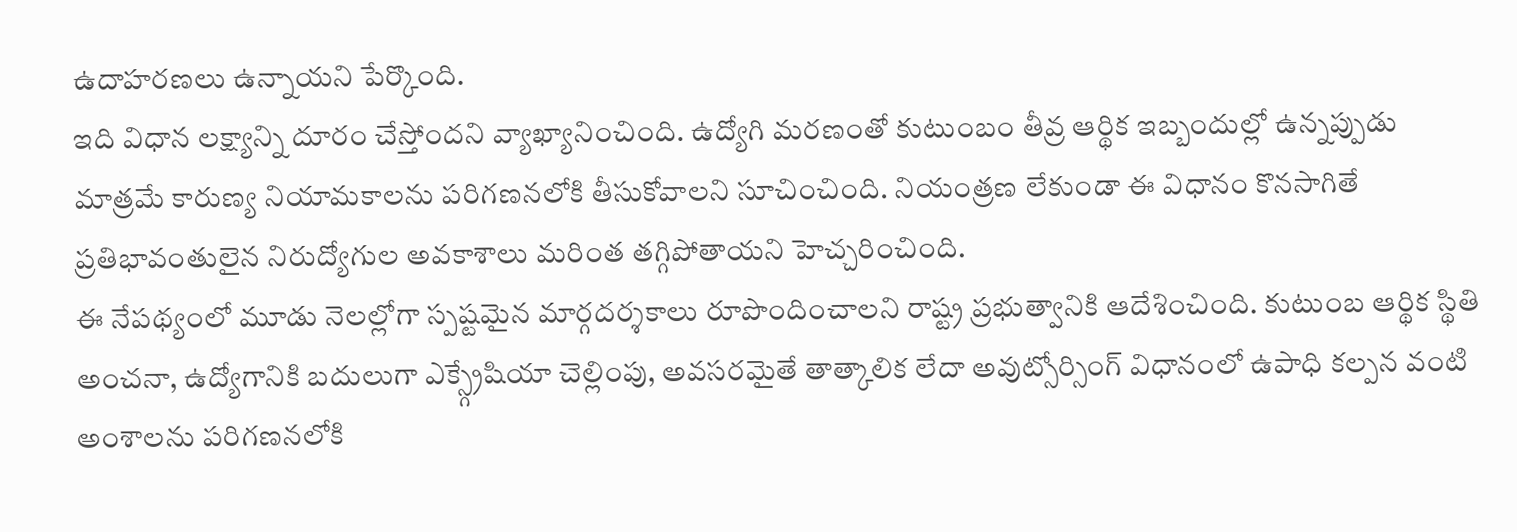ఉదాహరణలు ఉన్నాయని పేర్కొంది.
ఇది విధాన లక్ష్యాన్ని దూరం చేస్తోందని వ్యాఖ్యానించింది. ఉద్యోగి మరణంతో కుటుంబం తీవ్ర ఆర్థిక ఇబ్బందుల్లో ఉన్నప్పుడు మాత్రమే కారుణ్య నియామకాలను పరిగణనలోకి తీసుకోవాలని సూచించింది. నియంత్రణ లేకుండా ఈ విధానం కొనసాగితే ప్రతిభావంతులైన నిరుద్యోగుల అవకాశాలు మరింత తగ్గిపోతాయని హెచ్చరించింది.
ఈ నేపథ్యంలో మూడు నెలల్లోగా స్పష్టమైన మార్గదర్శకాలు రూపొందించాలని రాష్ట్ర ప్రభుత్వానికి ఆదేశించింది. కుటుంబ ఆర్థిక స్థితి అంచనా, ఉద్యోగానికి బదులుగా ఎక్స్గ్రేషియా చెల్లింపు, అవసరమైతే తాత్కాలిక లేదా అవుట్సోర్సింగ్ విధానంలో ఉపాధి కల్పన వంటి అంశాలను పరిగణనలోకి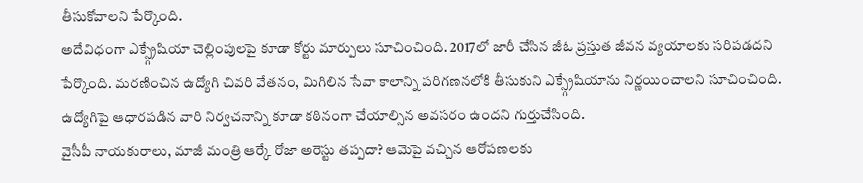తీసుకోవాలని పేర్కొంది.
అదేవిధంగా ఎక్స్గ్రేషియా చెల్లింపులపై కూడా కోర్టు మార్పులు సూచించింది. 2017లో జారీ చేసిన జీఓ ప్రస్తుత జీవన వ్యయాలకు సరిపడదని పేర్కొంది. మరణించిన ఉద్యోగి చివరి వేతనం, మిగిలిన సేవా కాలాన్ని పరిగణనలోకి తీసుకుని ఎక్స్గ్రేషియాను నిర్ణయించాలని సూచించింది. ఉద్యోగిపై ఆధారపడిన వారి నిర్వచనాన్ని కూడా కఠినంగా చేయాల్సిన అవసరం ఉందని గుర్తుచేసింది.
వైసీపీ నాయకురాలు, మాజీ మంత్రి ఆర్కే రోజా అరెస్టు తప్పదా? ఆమెపై వచ్చిన ఆరోపణలకు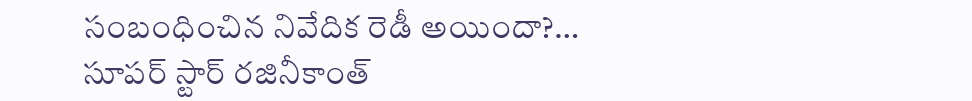సంబంధించిన నివేదిక రెడీ అయిందా?…
సూపర్ స్టార్ రజినీకాంత్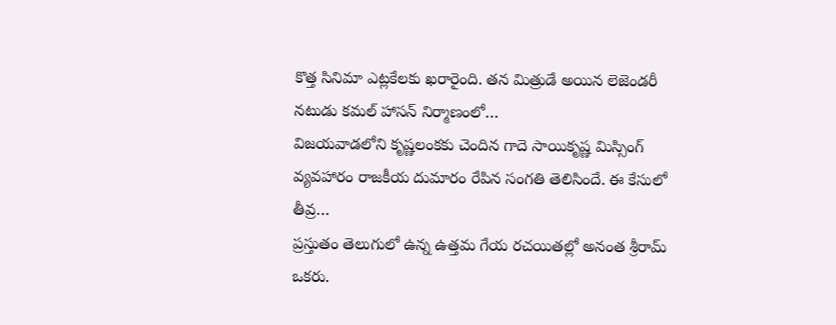కొత్త సినిమా ఎట్లకేలకు ఖరారైంది. తన మిత్రుడే అయిన లెజెండరీ నటుడు కమల్ హాసన్ నిర్మాణంలో…
విజయవాడలోని కృష్ణలంకకు చెందిన గాదె సాయికృష్ణ మిస్సింగ్ వ్యవహారం రాజకీయ దుమారం రేపిన సంగతి తెలిసిందే. ఈ కేసులో తీవ్ర…
ప్రస్తుతం తెలుగులో ఉన్న ఉత్తమ గేయ రచయితల్లో అనంత శ్రీరామ్ ఒకరు.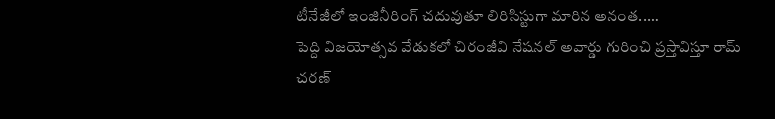టీనేజీలో ఇంజినీరింగ్ చదువుతూ లిరిసిస్టుగా మారిన అనంత..…
పెద్ది విజయోత్సవ వేడుకలో చిరంజీవి నేషనల్ అవార్డు గురించి ప్రస్తావిస్తూ రామ్ చరణ్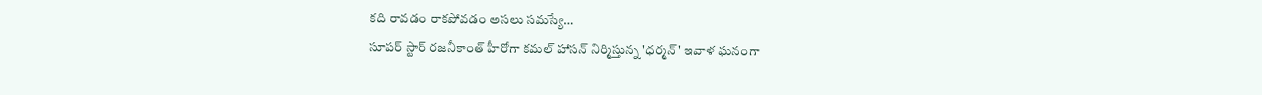కది రావడం రాకపోవడం అసలు సమస్యే…
సూపర్ స్టార్ రజనీకాంత్ హీరోగా కమల్ హాసన్ నిర్మిస్తున్న 'ధర్మన్' ఇవాళ ఘనంగా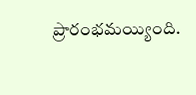ప్రారంభమయ్యింది.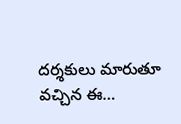దర్శకులు మారుతూ వచ్చిన ఈ…